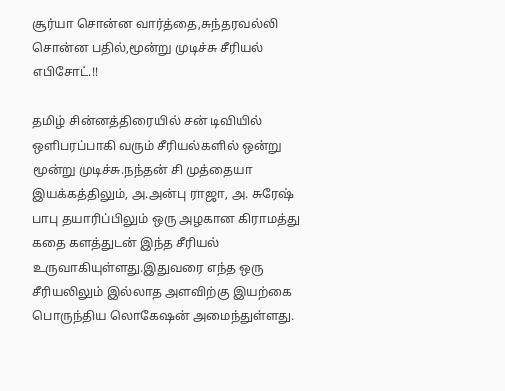சூர்யா சொன்ன வார்த்தை,சுந்தரவல்லி சொன்ன பதில்,மூன்று முடிச்சு சீரியல் எபிசோட்.!!

தமிழ் சின்னத்திரையில் சன் டிவியில் ஒளிபரப்பாகி வரும் சீரியல்களில் ஒன்று மூன்று முடிச்சு.நந்தன் சி முத்தையா இயக்கத்திலும், அ.அன்பு ராஜா, அ. சுரேஷ் பாபு தயாரிப்பிலும் ஒரு அழகான கிராமத்து கதை களத்துடன் இந்த சீரியல் உருவாகியுள்ளது.இதுவரை எந்த ஒரு சீரியலிலும் இல்லாத அளவிற்கு இயற்கை பொருந்திய லொகேஷன் அமைந்துள்ளது.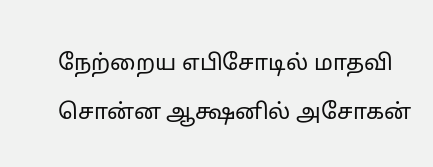நேற்றைய எபிசோடில் மாதவி சொன்ன ஆக்ஷனில் அசோகன்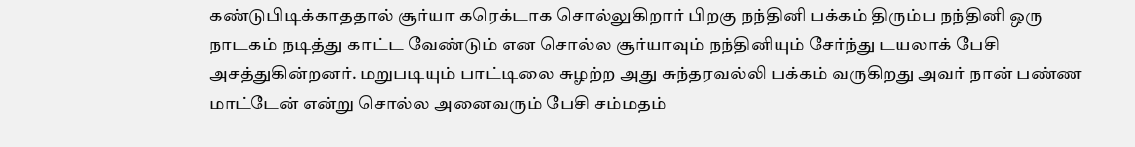கண்டுபிடிக்காததால் சூர்யா கரெக்டாக சொல்லுகிறார் பிறகு நந்தினி பக்கம் திரும்ப நந்தினி ஒரு நாடகம் நடித்து காட்ட வேண்டும் என சொல்ல சூர்யாவும் நந்தினியும் சேர்ந்து டயலாக் பேசி அசத்துகின்றனர். மறுபடியும் பாட்டிலை சுழற்ற அது சுந்தரவல்லி பக்கம் வருகிறது அவர் நான் பண்ண மாட்டேன் என்று சொல்ல அனைவரும் பேசி சம்மதம்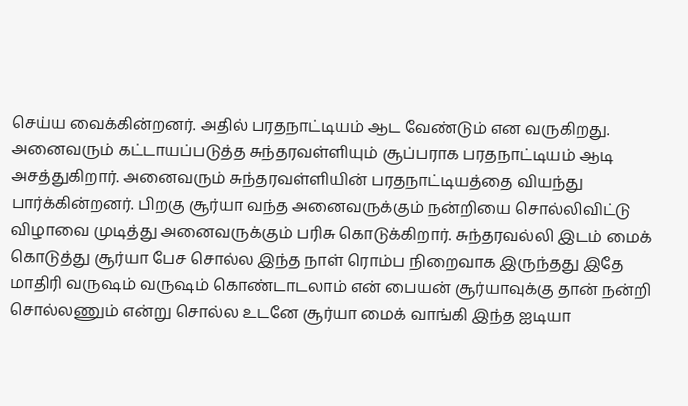செய்ய வைக்கின்றனர். அதில் பரதநாட்டியம் ஆட வேண்டும் என வருகிறது. அனைவரும் கட்டாயப்படுத்த சுந்தரவள்ளியும் சூப்பராக பரதநாட்டியம் ஆடி அசத்துகிறார். அனைவரும் சுந்தரவள்ளியின் பரதநாட்டியத்தை வியந்து பார்க்கின்றனர். பிறகு சூர்யா வந்த அனைவருக்கும் நன்றியை சொல்லிவிட்டு விழாவை முடித்து அனைவருக்கும் பரிசு கொடுக்கிறார். சுந்தரவல்லி இடம் மைக் கொடுத்து சூர்யா பேச சொல்ல இந்த நாள் ரொம்ப நிறைவாக இருந்தது இதே மாதிரி வருஷம் வருஷம் கொண்டாடலாம் என் பையன் சூர்யாவுக்கு தான் நன்றி சொல்லணும் என்று சொல்ல உடனே சூர்யா மைக் வாங்கி இந்த ஐடியா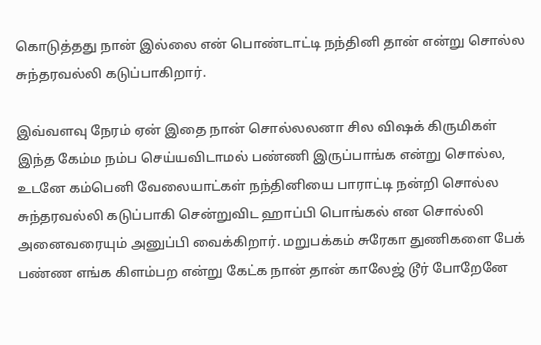கொடுத்தது நான் இல்லை என் பொண்டாட்டி நந்தினி தான் என்று சொல்ல சுந்தரவல்லி கடுப்பாகிறார்.

இவ்வளவு நேரம் ஏன் இதை நான் சொல்லலனா சில விஷக் கிருமிகள் இந்த கேம்ம நம்ப செய்யவிடாமல் பண்ணி இருப்பாங்க என்று சொல்ல, உடனே கம்பெனி வேலையாட்கள் நந்தினியை பாராட்டி நன்றி சொல்ல சுந்தரவல்லி கடுப்பாகி சென்றுவிட ஹாப்பி பொங்கல் என சொல்லி அனைவரையும் அனுப்பி வைக்கிறார். மறுபக்கம் சுரேகா துணிகளை பேக் பண்ண எங்க கிளம்பற என்று கேட்க நான் தான் காலேஜ் டூர் போறேனே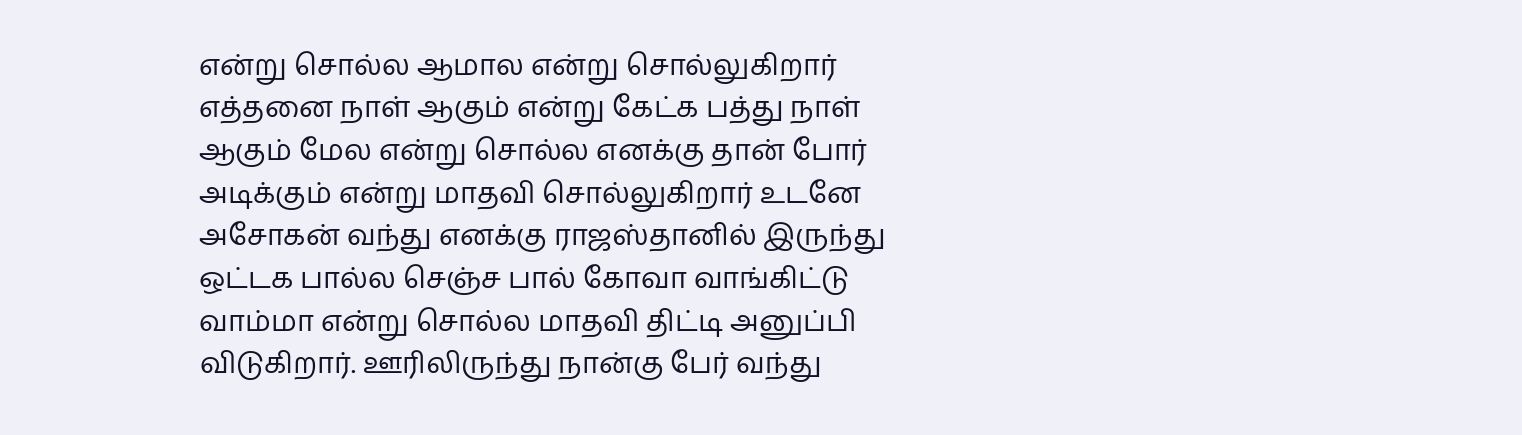என்று சொல்ல ஆமால என்று சொல்லுகிறார் எத்தனை நாள் ஆகும் என்று கேட்க பத்து நாள் ஆகும் மேல என்று சொல்ல எனக்கு தான் போர் அடிக்கும் என்று மாதவி சொல்லுகிறார் உடனே அசோகன் வந்து எனக்கு ராஜஸ்தானில் இருந்து ஒட்டக பால்ல செஞ்ச பால் கோவா வாங்கிட்டு வாம்மா என்று சொல்ல மாதவி திட்டி அனுப்பி விடுகிறார். ஊரிலிருந்து நான்கு பேர் வந்து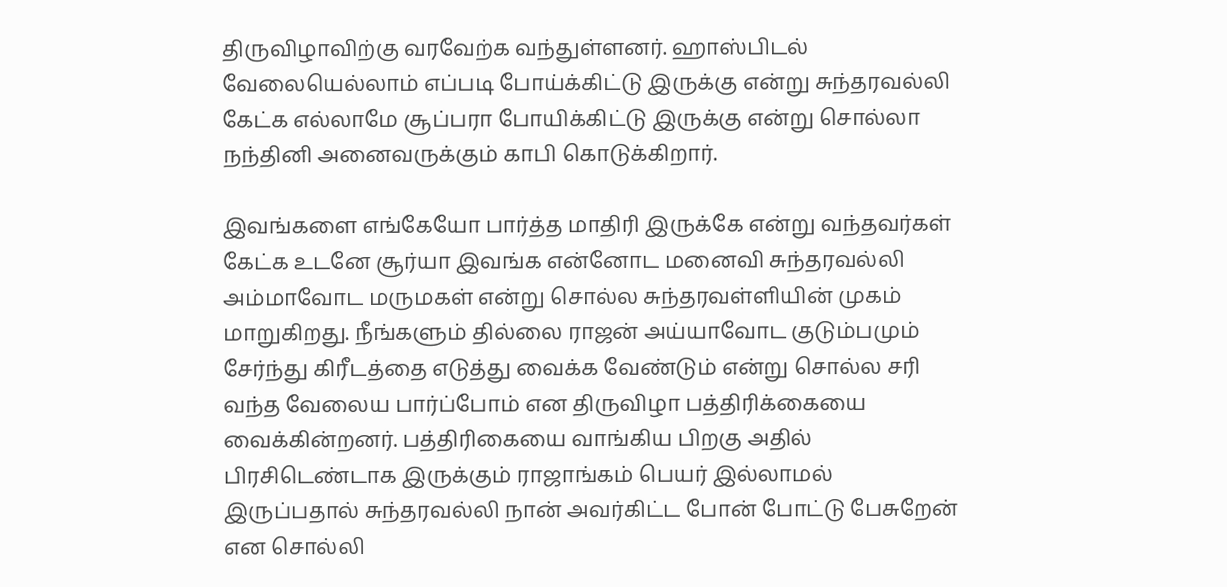திருவிழாவிற்கு வரவேற்க வந்துள்ளனர். ஹாஸ்பிடல் வேலையெல்லாம் எப்படி போய்க்கிட்டு இருக்கு என்று சுந்தரவல்லி கேட்க எல்லாமே சூப்பரா போயிக்கிட்டு இருக்கு என்று சொல்லா நந்தினி அனைவருக்கும் காபி கொடுக்கிறார்.

இவங்களை எங்கேயோ பார்த்த மாதிரி இருக்கே என்று வந்தவர்கள் கேட்க உடனே சூர்யா இவங்க என்னோட மனைவி சுந்தரவல்லி அம்மாவோட மருமகள் என்று சொல்ல சுந்தரவள்ளியின் முகம் மாறுகிறது. நீங்களும் தில்லை ராஜன் அய்யாவோட குடும்பமும் சேர்ந்து கிரீடத்தை எடுத்து வைக்க வேண்டும் என்று சொல்ல சரி வந்த வேலைய பார்ப்போம் என திருவிழா பத்திரிக்கையை வைக்கின்றனர். பத்திரிகையை வாங்கிய பிறகு அதில் பிரசிடெண்டாக இருக்கும் ராஜாங்கம் பெயர் இல்லாமல் இருப்பதால் சுந்தரவல்லி நான் அவர்கிட்ட போன் போட்டு பேசுறேன் என சொல்லி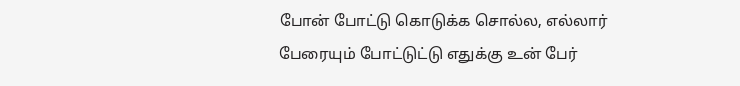போன் போட்டு கொடுக்க சொல்ல, எல்லார் பேரையும் போட்டுட்டு எதுக்கு உன் பேர்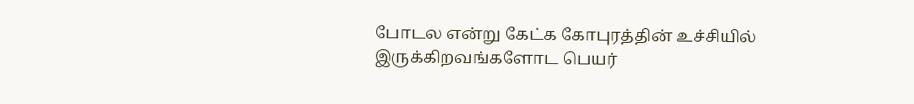போடல என்று கேட்க கோபுரத்தின் உச்சியில் இருக்கிறவங்களோட பெயர்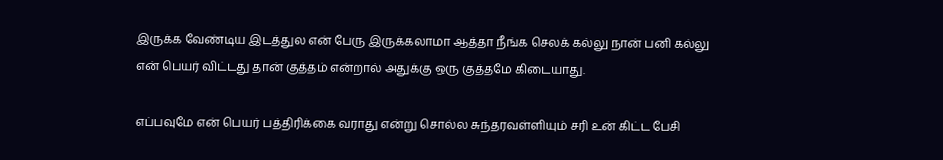இருக்க வேண்டிய இடத்துல என் பேரு இருக்கலாமா ஆத்தா நீங்க செலக் கல்லு நான் பனி கல்லு என் பெயர் விட்டது தான் குத்தம் என்றால் அதுக்கு ஒரு குத்தமே கிடையாது.

எப்பவுமே என் பெயர் பத்திரிக்கை வராது என்று சொல்ல சுந்தரவள்ளியும் சரி உன் கிட்ட பேசி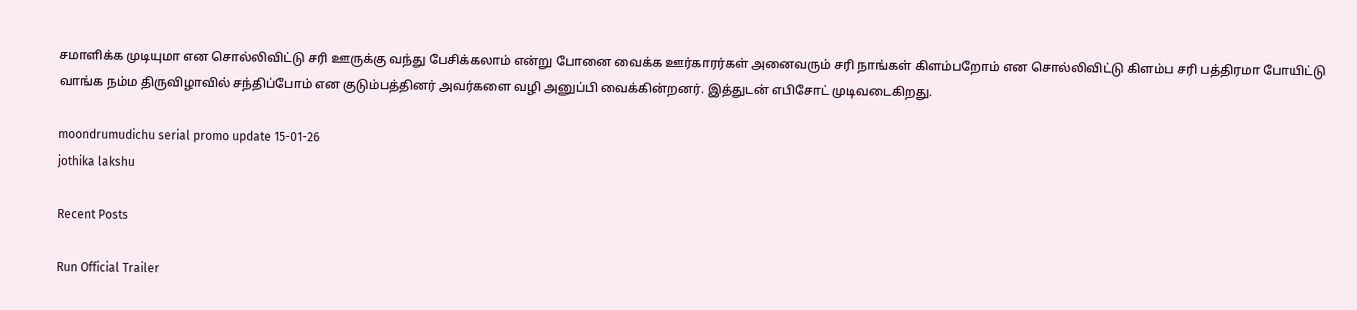சமாளிக்க முடியுமா என சொல்லிவிட்டு சரி ஊருக்கு வந்து பேசிக்கலாம் என்று போனை வைக்க ஊர்காரர்கள் அனைவரும் சரி நாங்கள் கிளம்பறோம் என சொல்லிவிட்டு கிளம்ப சரி பத்திரமா போயிட்டு வாங்க நம்ம திருவிழாவில் சந்திப்போம் என குடும்பத்தினர் அவர்களை வழி அனுப்பி வைக்கின்றனர். இத்துடன் எபிசோட் முடிவடைகிறது.

moondrumudichu serial promo update 15-01-26
jothika lakshu

Recent Posts

Run Official Trailer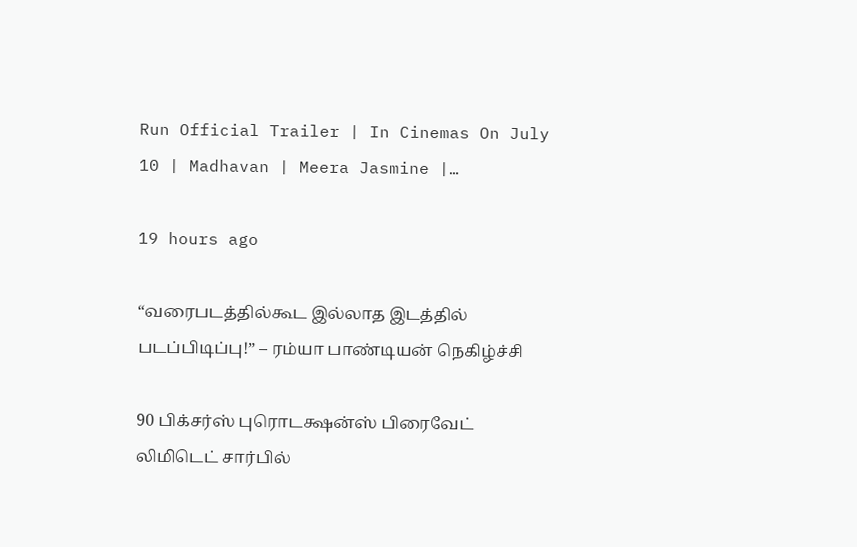Run Official Trailer | In Cinemas On July 10 | Madhavan | Meera Jasmine |…

19 hours ago

“வரைபடத்தில்கூட இல்லாத இடத்தில் படப்பிடிப்பு!” – ரம்யா பாண்டியன் நெகிழ்ச்சி

90 பிக்சர்ஸ் புரொடக்ஷன்ஸ் பிரைவேட் லிமிடெட் சார்பில்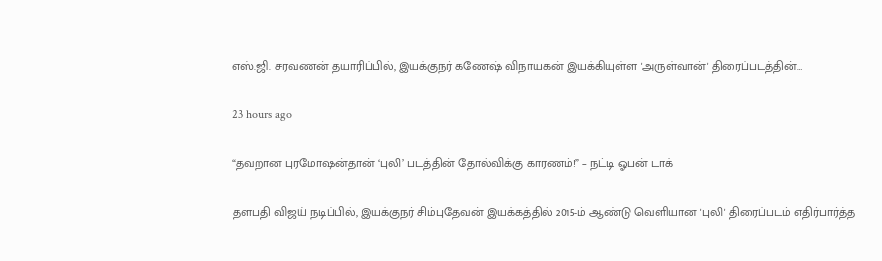எஸ்.ஜி. சரவணன் தயாரிப்பில், இயக்குநர் கணேஷ் விநாயகன் இயக்கியுள்ள 'அருள்வான்' திரைப்படத்தின்…

23 hours ago

“தவறான புரமோஷன்தான் ‘புலி’ படத்தின் தோல்விக்கு காரணம்!” – நட்டி ஓபன் டாக்

தளபதி விஜய் நடிப்பில், இயக்குநர் சிம்புதேவன் இயக்கத்தில் 2015-ம் ஆண்டு வெளியான 'புலி' திரைப்படம் எதிர்பார்த்த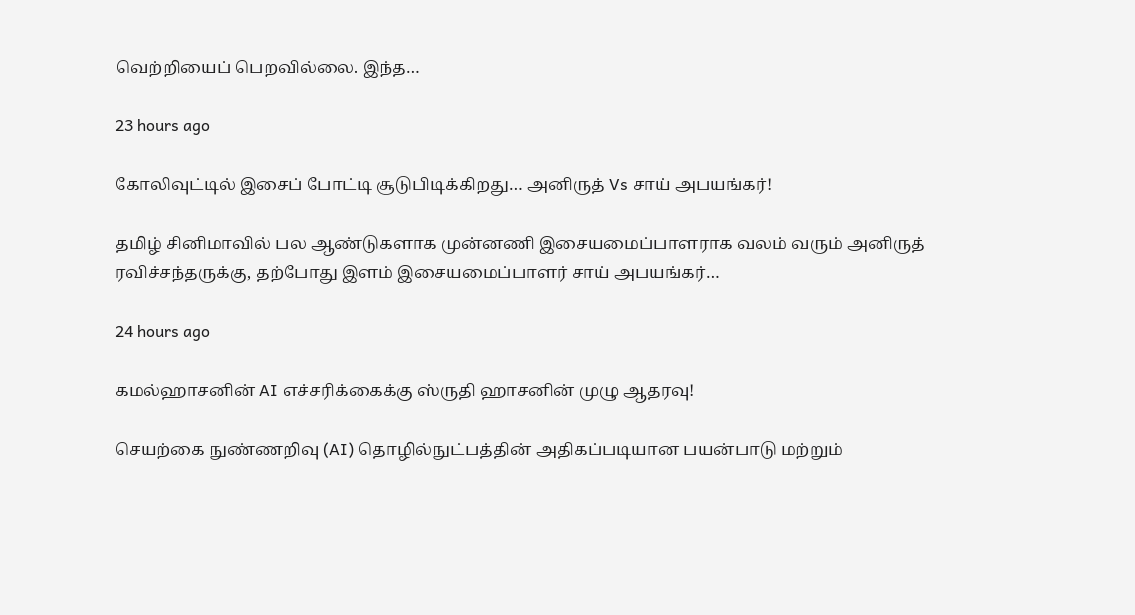வெற்றியைப் பெறவில்லை. இந்த…

23 hours ago

கோலிவுட்டில் இசைப் போட்டி சூடுபிடிக்கிறது… அனிருத் Vs சாய் அபயங்கர்!

தமிழ் சினிமாவில் பல ஆண்டுகளாக முன்னணி இசையமைப்பாளராக வலம் வரும் அனிருத் ரவிச்சந்தருக்கு, தற்போது இளம் இசையமைப்பாளர் சாய் அபயங்கர்…

24 hours ago

கமல்ஹாசனின் AI எச்சரிக்கைக்கு ஸ்ருதி ஹாசனின் முழு ஆதரவு!

செயற்கை நுண்ணறிவு (AI) தொழில்நுட்பத்தின் அதிகப்படியான பயன்பாடு மற்றும்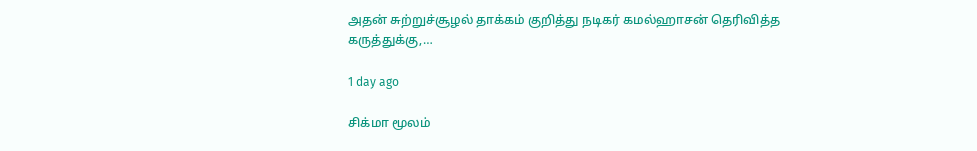அதன் சுற்றுச்சூழல் தாக்கம் குறித்து நடிகர் கமல்ஹாசன் தெரிவித்த கருத்துக்கு,…

1 day ago

சிக்மா மூலம்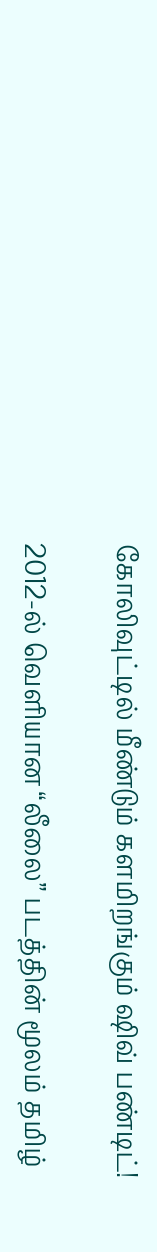கோலிவுட்டில் மீண்டும் களமிறங்கும் ஷிவ் பண்டிட்!

2012-ல் வெளியான “லீலை” படத்தின் மூலம் தமிழ்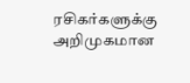ரசிகர்களுக்கு அறிமுகமான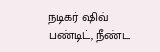நடிகர் ஷிவ் பண்டிட், நீண்ட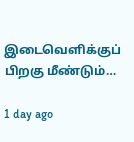இடைவெளிக்குப் பிறகு மீண்டும்…

1 day ago